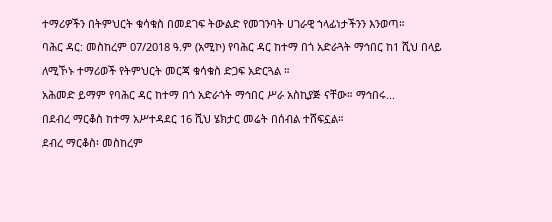ተማሪዎችን በትምህርት ቁሳቁስ በመደገፍ ትውልድ የመገንባት ሀገራዊ ኀላፊነታችንን እንወጣ።
ባሕር ዳር: መስከረም 07/2018 ዓ.ም (አሚኮ) የባሕር ዳር ከተማ በጎ አድራጓት ማኅበር ከ1 ሺህ በላይ ለሚኾኑ ተማሪወች የትምህርት መርጃ ቁሳቁስ ድጋፍ አድርጓል ።
አሕመድ ይማም የባሕር ዳር ከተማ በጎ አድራጎት ማኅበር ሥራ አስኪያጅ ናቸው። ማኅበሩ...
በደብረ ማርቆስ ከተማ አሥተዳደር 16 ሺህ ሄክታር መሬት በሰብል ተሸፍኗል።
ደብረ ማርቆስ፡ መስከረም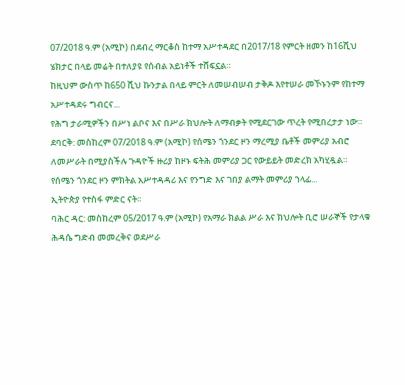07/2018 ዓ.ም (አሚኮ) በደብረ ማርቆስ ከተማ አሥተዳደር በ2017/18 የምርት ዘመን ከ16ሺህ ሄክታር በላይ መሬት በተለያዩ የሰብል አይነቶች ተሸፍኗል።
ከዚህም ውስጥ ከ650 ሺህ ኩንታል በላይ ምርት ለመሠብሠብ ታቅዶ እየተሠራ መኾኑንም የከተማ አሥተዳደሩ ግብርና...
የሕግ ታራሚዎችን በሥነ ልቦና እና በሥራ ክህሎት ለማብቃት የሚደርገው ጥረት የሚበረታታ ነው።
ደባርቅ: መስከረም 07/2018 ዓ.ም (አሚኮ) የሰሜን ጎንደር ዞን ማረሚያ ቤቶች መምሪያ አብሮ ለመሥራት በሚያስችሉ ጉዳዮች ዙሪያ ከዞኑ ፍትሕ መምሪያ ጋር የውይይት መድረክ አካሂዷል።
የሰሜን ጎንደር ዞን ምክትል አሥተዳዳሪ እና የንግድ እና ገበያ ልማት መምሪያ ኀላፊ...
ኢትዮጵያ የተስፋ ምድር ናት፡፡
ባሕር ዳር: መስከረም 05/2017 ዓ.ም (አሚኮ) የአማራ ክልል ሥራ እና ክህሎት ቢሮ ሠራኞች የታላቁ ሕዳሴ ግድብ መመረቅና ወደሥራ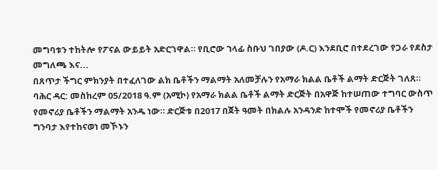መግባቱን ተከትሎ የፖናል ውይይት አድርገዋል። የቢሮው ኀላፊ ስቡህ ገበያው (ዶ.ር) እንደቢሮ በተደረገው የጋራ የደስታ መግለጫ እና...
በጸጥታ ችግር ምክንያት በተፈለገው ልክ ቤቶችን ማልማት አለመቻሉን የአማራ ክልል ቤቶች ልማት ድርጅት ገለጸ።
ባሕር ዳር: መስከረም 05/2018 ዓ.ም (አሚኮ) የአማራ ክልል ቤቶች ልማት ድርጅት በአዋጅ ከተሠጠው ተግባር ውስጥ የመኖሪያ ቤቶችን ማልማት አንዱ ነው። ድርጅቱ በ2017 በጀት ዓመት በክልሉ አንዳንድ ከተሞች የመኖሪያ ቤቶችን ግንባታ እየተከናወነ መኾኑን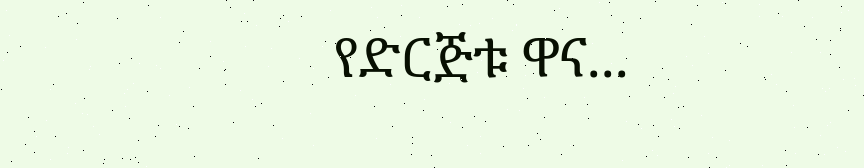የድርጅቱ ዋና...